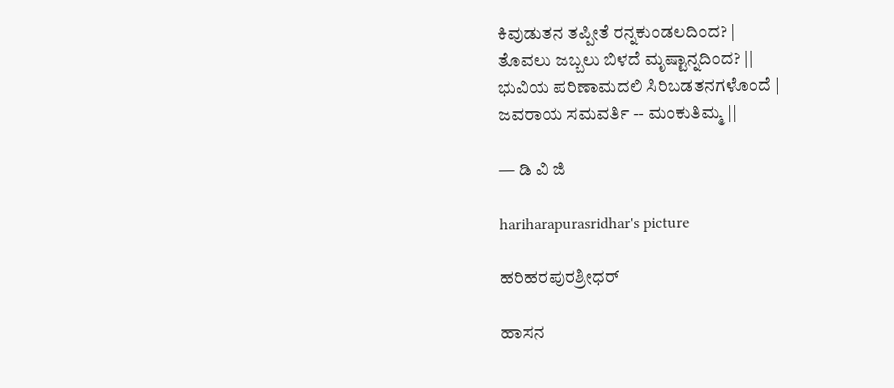ಕಿವುಡುತನ ತಪ್ಪೀತೆ ರನ್ನಕುಂಡಲದಿಂದ? |
ತೊವಲು ಜಬ್ಬಲು ಬಿಳದೆ ಮೃಷ್ಟಾನ್ನದಿಂದ? ||
ಭುವಿಯ ಪರಿಣಾಮದಲಿ ಸಿರಿಬಡತನಗಳೊಂದೆ |
ಜವರಾಯ ಸಮವರ್ತಿ -- ಮಂಕುತಿಮ್ಮ ||

— ಡಿ ವಿ ಜಿ

hariharapurasridhar's picture

ಹರಿಹರಪುರಶ್ರೀಧರ್

ಹಾಸನ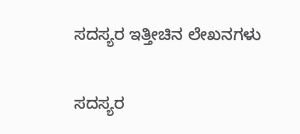ಸದಸ್ಯರ ಇತ್ತೀಚಿನ ಲೇಖನಗಳು

ಸದಸ್ಯರ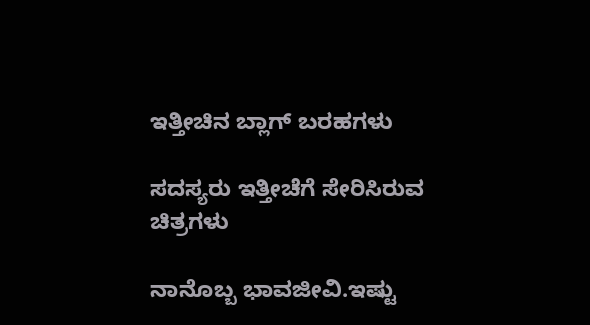ಇತ್ತೀಚಿನ ಬ್ಲಾಗ್ ಬರಹಗಳು

ಸದಸ್ಯರು ಇತ್ತೀಚೆಗೆ ಸೇರಿಸಿರುವ ಚಿತ್ರಗಳು

ನಾನೊಬ್ಬ ಭಾವಜೀವಿ.ಇಷ್ಟು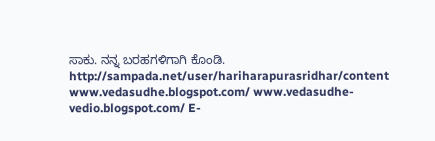ಸಾಕು. ನನ್ನ ಬರಹಗಳಿಗಾಗಿ ಕೊಂಡಿ. http://sampada.net/user/hariharapurasridhar/content www.vedasudhe.blogspot.com/ www.vedasudhe-vedio.blogspot.com/ E-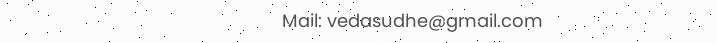Mail: vedasudhe@gmail.com